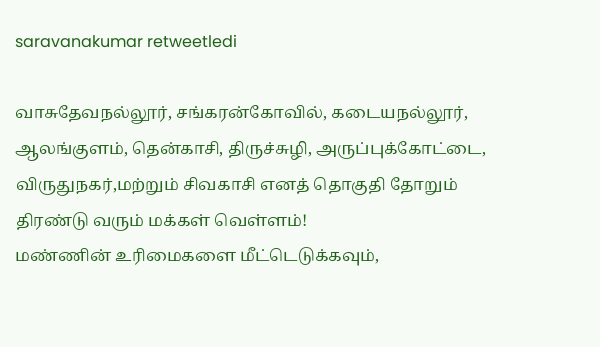saravanakumar retweetledi

வாசுதேவநல்லூர், சங்கரன்கோவில், கடையநல்லூர், ஆலங்குளம், தென்காசி, திருச்சுழி, அருப்புக்கோட்டை, விருதுநகர்,மற்றும் சிவகாசி எனத் தொகுதி தோறும் திரண்டு வரும் மக்கள் வெள்ளம்!
மண்ணின் உரிமைகளை மீட்டெடுக்கவும்,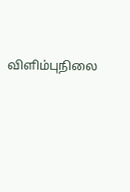விளிம்புநிலை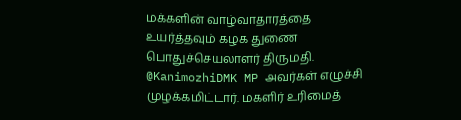மக்களின் வாழ்வாதாரத்தை உயர்த்தவும் கழக துணை பொதுச்செயலாளர் திருமதி. @KanimozhiDMK MP அவர்கள் எழுச்சி முழக்கமிட்டார். மகளிர் உரிமைத்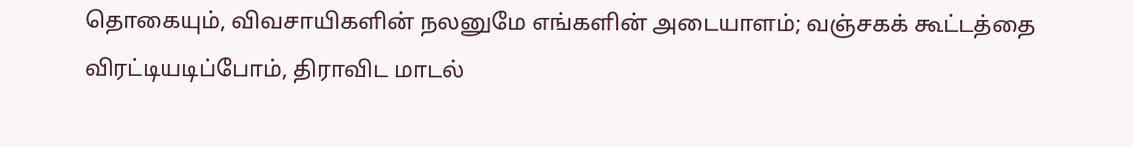தொகையும், விவசாயிகளின் நலனுமே எங்களின் அடையாளம்; வஞ்சகக் கூட்டத்தை விரட்டியடிப்போம், திராவிட மாடல்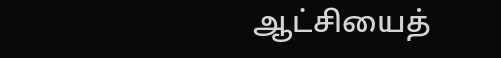ஆட்சியைத்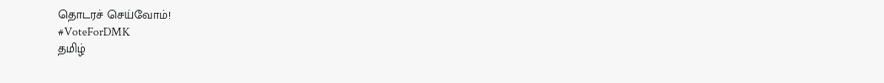தொடரச் செய்வோம்!
#VoteForDMK
தமிழ்